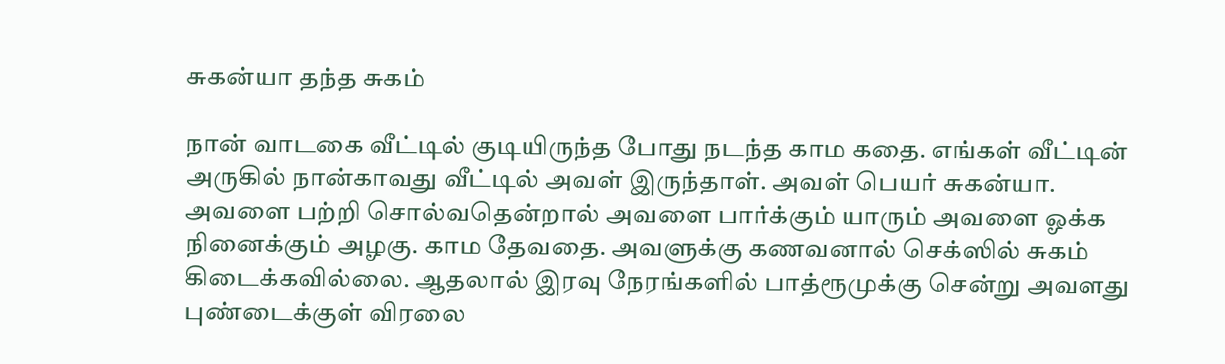சுகன்யா தந்த சுகம்

நான் வாடகை வீட்டில் குடியிருந்த போது நடந்த காம கதை. எங்கள் வீட்டின் அருகில் நான்காவது வீட்டில் அவள் இருந்தாள். அவள் பெயர் சுகன்யா. அவளை பற்றி சொல்வதென்றால் அவளை பார்க்கும் யாரும் அவளை ஓக்க நினைக்கும் அழகு. காம தேவதை. அவளுக்கு கணவனால் செக்ஸில் சுகம் கிடைக்கவில்லை. ஆதலால் இரவு நேரங்களில் பாத்ரூமுக்கு சென்று அவளது புண்டைக்குள் விரலை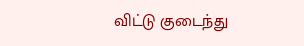விட்டு குடைந்து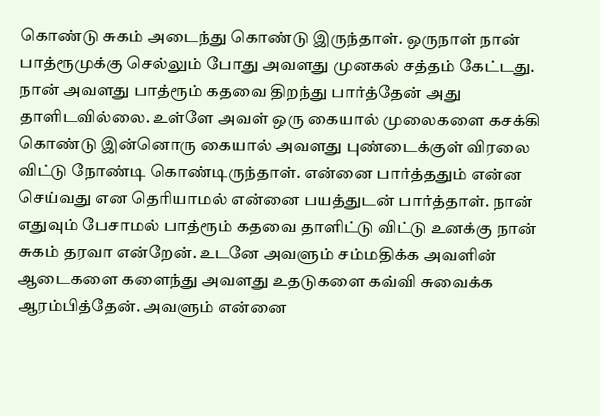கொண்டு சுகம் அடைந்து கொண்டு இருந்தாள். ஒருநாள் நான் பாத்ரூமுக்கு செல்லும் போது அவளது முனகல் சத்தம் கேட்டது. நான் அவளது பாத்ரூம் கதவை திறந்து பார்த்தேன் அது தாளிடவில்லை. உள்ளே அவள் ஒரு கையால் முலைகளை கசக்கி கொண்டு இன்னொரு கையால் அவளது புண்டைக்குள் விரலை விட்டு நோண்டி கொண்டிருந்தாள். என்னை பார்த்ததும் என்ன செய்வது என தெரியாமல் என்னை பயத்துடன் பார்த்தாள். நான் எதுவும் பேசாமல் பாத்ரூம் கதவை தாளிட்டு விட்டு உனக்கு நான் சுகம் தரவா என்றேன். உடனே அவளும் சம்மதிக்க அவளின் ஆடைகளை களைந்து அவளது உதடுகளை கவ்வி சுவைக்க ஆரம்பித்தேன். அவளும் என்னை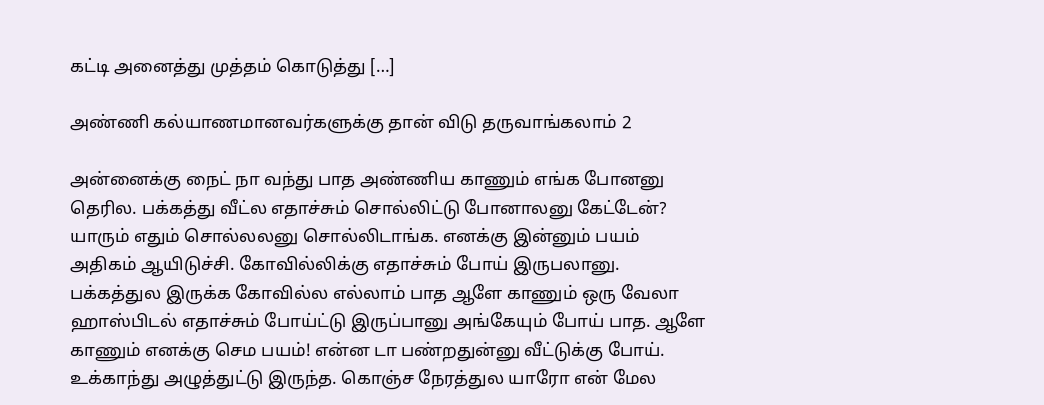கட்டி அனைத்து முத்தம் கொடுத்து […]

அண்ணி கல்யாணமானவர்களுக்கு தான் விடு தருவாங்கலாம் 2

அன்னைக்கு நைட் நா வந்து பாத அண்ணிய காணும் எங்க போனனு தெரில. பக்கத்து வீட்ல எதாச்சும் சொல்லிட்டு போனாலனு கேட்டேன்? யாரும் எதும் சொல்லலனு சொல்லிடாங்க. எனக்கு இன்னும் பயம் அதிகம் ஆயிடுச்சி. கோவில்லிக்கு எதாச்சும் போய் இருபலானு. பக்கத்துல இருக்க கோவில்ல எல்லாம் பாத ஆளே காணும் ஒரு வேலா ஹாஸ்பிடல் எதாச்சும் போய்ட்டு இருப்பானு அங்கேயும் போய் பாத. ஆளே காணும் எனக்கு செம பயம்! என்ன டா பண்றதுன்னு வீட்டுக்கு போய். உக்காந்து அழுத்துட்டு இருந்த. கொஞ்ச நேரத்துல யாரோ என் மேல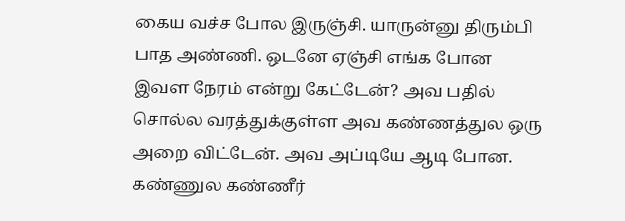கைய வச்ச போல இருஞ்சி. யாருன்னு திரும்பி பாத அண்ணி. ஒடனே ஏஞ்சி எங்க போன இவள நேரம் என்று கேட்டேன்? அவ பதில் சொல்ல வரத்துக்குள்ள அவ கண்ணத்துல ஒரு அறை விட்டேன். அவ அப்டியே ஆடி போன. கண்ணுல கண்ணீர்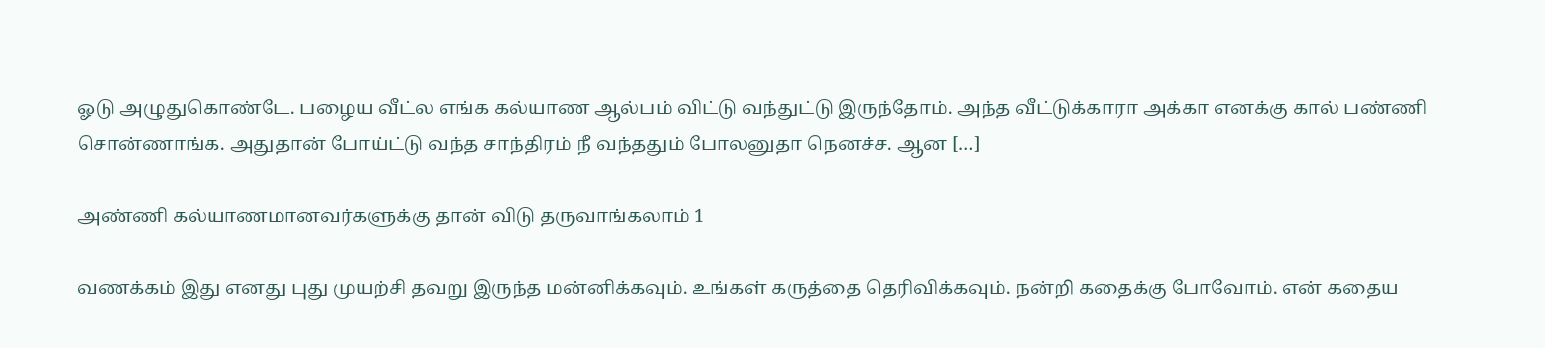ஓடு அழுதுகொண்டே. பழைய வீட்ல எங்க கல்யாண ஆல்பம் விட்டு வந்துட்டு இருந்தோம். அந்த வீட்டுக்காரா அக்கா எனக்கு கால் பண்ணி சொன்ணாங்க. அதுதான் போய்ட்டு வந்த சாந்திரம் நீ வந்ததும் போலனுதா நெனச்ச. ஆன […]

அண்ணி கல்யாணமானவர்களுக்கு தான் விடு தருவாங்கலாம் 1

வணக்கம் இது எனது புது முயற்சி தவறு இருந்த மன்னிக்கவும். உங்கள் கருத்தை தெரிவிக்கவும். நன்றி கதைக்கு போவோம். என் கதைய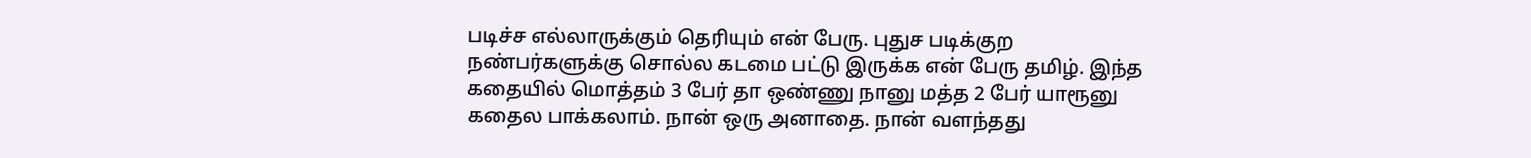படிச்ச எல்லாருக்கும் தெரியும் என் பேரு. புதுச படிக்குற நண்பர்களுக்கு சொல்ல கடமை பட்டு இருக்க என் பேரு தமிழ். இந்த கதையில் மொத்தம் 3 பேர் தா ஒண்ணு நானு மத்த 2 பேர் யாரூனு கதைல பாக்கலாம். நான் ஒரு அனாதை. நான் வளந்தது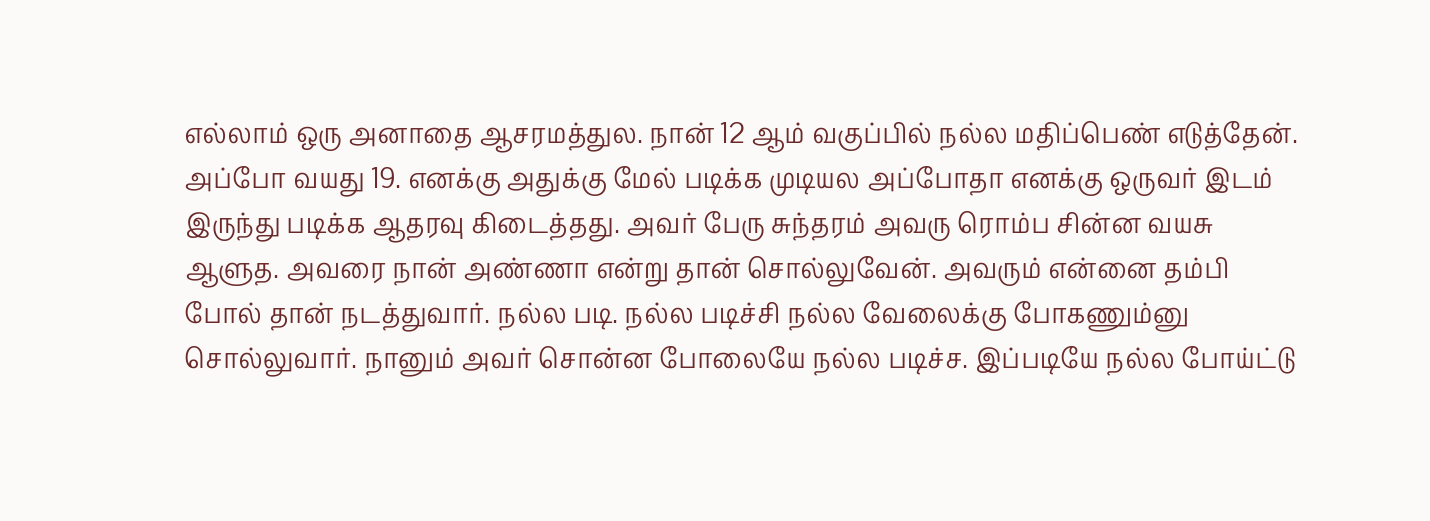எல்லாம் ஒரு அனாதை ஆசரமத்துல. நான் 12 ஆம் வகுப்பில் நல்ல மதிப்பெண் எடுத்தேன். அப்போ வயது 19. எனக்கு அதுக்கு மேல் படிக்க முடியல அப்போதா எனக்கு ஒருவர் இடம் இருந்து படிக்க ஆதரவு கிடைத்தது. அவர் பேரு சுந்தரம் அவரு ரொம்ப சின்ன வயசு ஆளுத. அவரை நான் அண்ணா என்று தான் சொல்லுவேன். அவரும் என்னை தம்பி போல் தான் நடத்துவார். நல்ல படி. நல்ல படிச்சி நல்ல வேலைக்கு போகணும்னு சொல்லுவார். நானும் அவர் சொன்ன போலையே நல்ல படிச்ச. இப்படியே நல்ல போய்ட்டு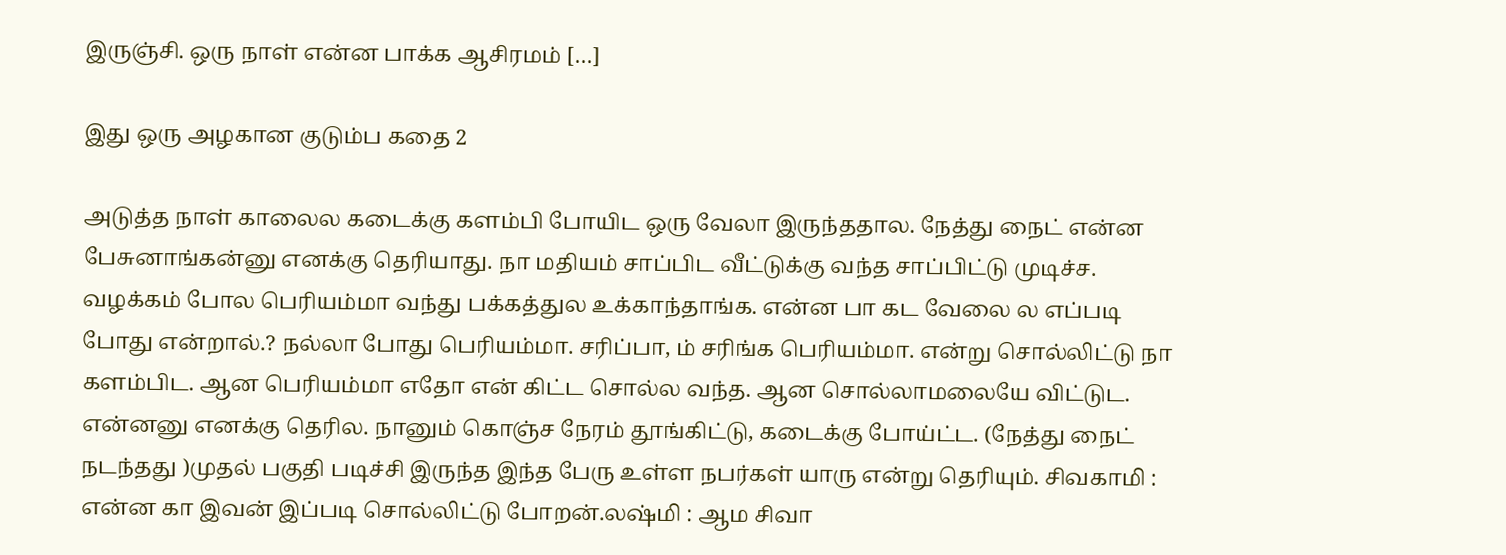இருஞ்சி. ஒரு நாள் என்ன பாக்க ஆசிரமம் […]

இது ஒரு அழகான குடும்ப கதை 2

அடுத்த நாள் காலைல கடைக்கு களம்பி போயிட ஒரு வேலா இருந்ததால. நேத்து நைட் என்ன பேசுனாங்கன்னு எனக்கு தெரியாது. நா மதியம் சாப்பிட வீட்டுக்கு வந்த சாப்பிட்டு முடிச்ச. வழக்கம் போல பெரியம்மா வந்து பக்கத்துல உக்காந்தாங்க. என்ன பா கட வேலை ல எப்படி போது என்றால்.? நல்லா போது பெரியம்மா. சரிப்பா, ம் சரிங்க பெரியம்மா. என்று சொல்லிட்டு நா களம்பிட. ஆன பெரியம்மா எதோ என் கிட்ட சொல்ல வந்த. ஆன சொல்லாமலையே விட்டுட. என்னனு எனக்கு தெரில. நானும் கொஞ்ச நேரம் தூங்கிட்டு, கடைக்கு போய்ட்ட. (நேத்து நைட் நடந்தது )முதல் பகுதி படிச்சி இருந்த இந்த பேரு உள்ள நபர்கள் யாரு என்று தெரியும். சிவகாமி : என்ன கா இவன் இப்படி சொல்லிட்டு போறன்.லஷ்மி : ஆம சிவா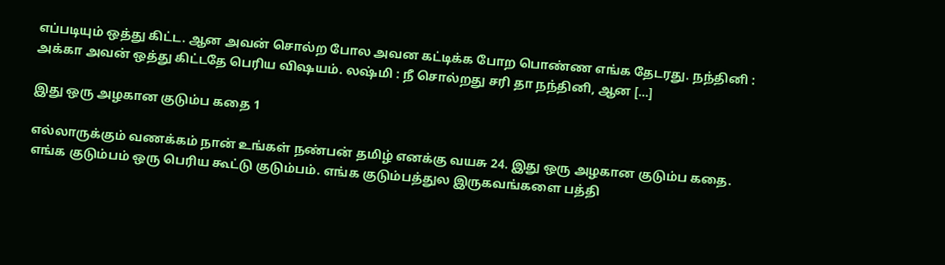எப்படியும் ஒத்து கிட்ட. ஆன அவன் சொல்ற போல அவன கட்டிக்க போற பொண்ண எங்க தேடரது. நந்தினி : அக்கா அவன் ஒத்து கிட்டதே பெரிய விஷயம். லஷ்மி : நீ சொல்றது சரி தா நந்தினி, ஆன […]

இது ஒரு அழகான குடும்ப கதை 1

எல்லாருக்கும் வணக்கம் நான் உங்கள் நண்பன் தமிழ் எனக்கு வயசு 24. இது ஒரு அழகான குடும்ப கதை. எங்க குடும்பம் ஒரு பெரிய கூட்டு குடும்பம். எங்க குடும்பத்துல இருகவங்களை பத்தி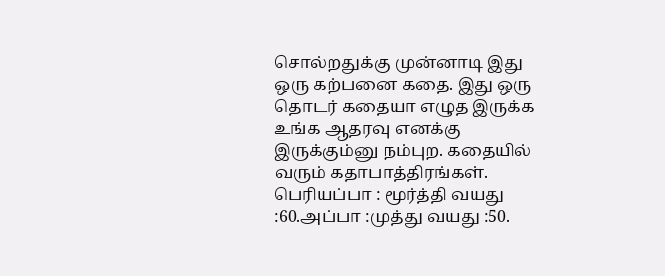சொல்றதுக்கு முன்னாடி இது ஒரு கற்பனை கதை. இது ஒரு தொடர் கதையா எழுத இருக்க உங்க ஆதரவு எனக்கு இருக்கும்னு நம்புற. கதையில் வரும் கதாபாத்திரங்கள். பெரியப்பா : மூர்த்தி வயது :60.அப்பா :முத்து வயது :50.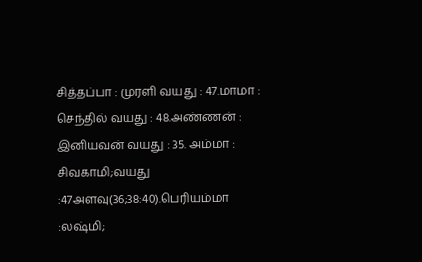சித்தப்பா : முரளி வயது : 47.மாமா : செந்தில் வயது : 48.அண்ணன் : இனியவன் வயது : 35. அம்மா : சிவகாமி;வயது :47அளவு(36;38:40).பெரியம்மா :லஷ்மி;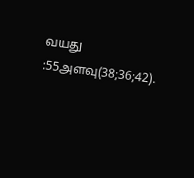வயது :55அளவு(38;36;42).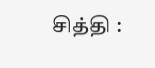சித்தி :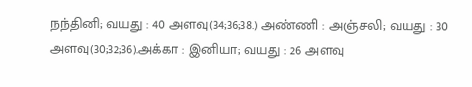நந்தினி; வயது : 40 அளவு(34;36;38.) அண்ணி : அஞ்சலி; வயது : 30 அளவு(30;32;36).அக்கா : இனியா; வயது : 26 அளவு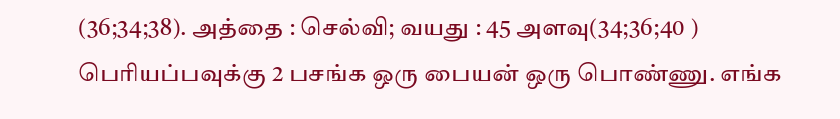(36;34;38). அத்தை : செல்வி; வயது : 45 அளவு(34;36;40 ) பெரியப்பவுக்கு 2 பசங்க ஒரு பையன் ஒரு பொண்ணு. எங்க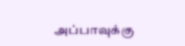அப்பாவுக்கு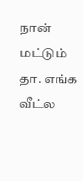நான் மட்டும் தா. எங்க வீட்ல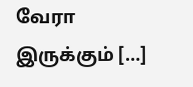வேரா இருக்கும் […]